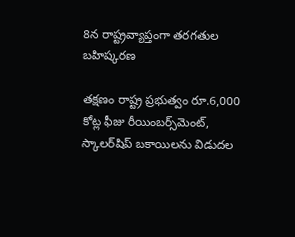8న రాష్ట్రవ్యాప్తంగా తరగతుల బహిష్కరణ

తక్షణం రాష్ట్ర ప్రభుత్వం రూ.6,000 కోట్ల ఫీజు రీయింబర్స్‌మెంట్‌, స్కాలర్‌షిప్‌ బకాయిలను విడుదల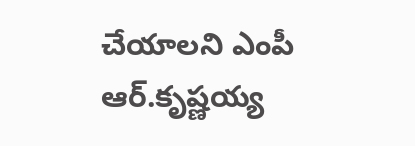చేయాలని ఎంపీ ఆర్‌.కృష్ణయ్య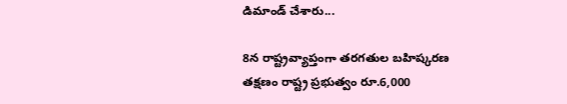డిమాండ్‌ చేశారు...

8న రాష్ట్రవ్యాప్తంగా తరగతుల బహిష్కరణ
తక్షణం రాష్ట్ర ప్రభుత్వం రూ.6,000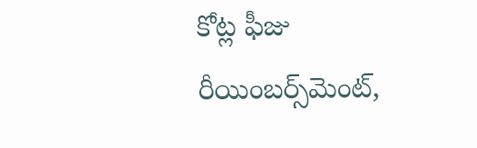కోట్ల ఫీజు రీయింబర్స్‌మెంట్‌,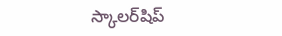స్కాలర్‌షిప్‌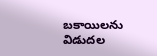బకాయిలను విడుదల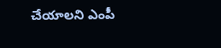చేయాలని ఎంపీ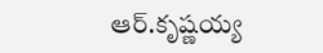ఆర్‌.కృష్ణయ్య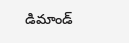డిమాండ్‌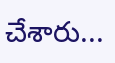చేశారు...